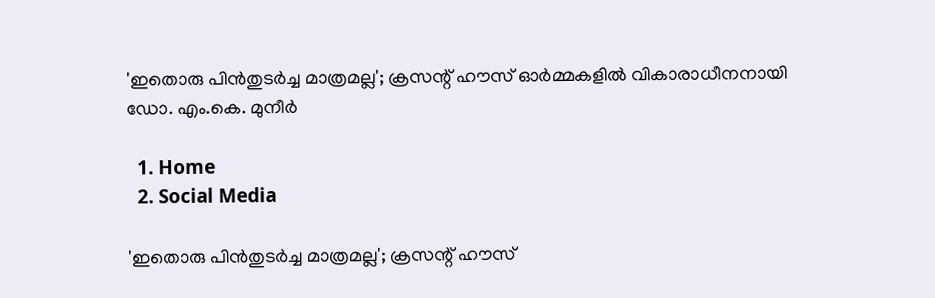'ഇതൊരു പിൻതുടർച്ച മാത്രമല്ല'; ക്രസന്റ് ഹൗസ് ഓർമ്മകളിൽ വികാരാധീനനായി ഡോ. എം.കെ. മുനീർ

  1. Home
  2. Social Media

'ഇതൊരു പിൻതുടർച്ച മാത്രമല്ല'; ക്രസന്റ് ഹൗസ്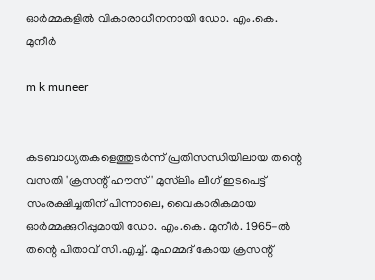ഓർമ്മകളിൽ വികാരാധീനനായി ഡോ. എം.കെ. മുനീർ

m k muneer


കടബാധ്യതകളെത്തുടർന്ന് പ്രതിസന്ധിയിലായ തന്റെ വസതി 'ക്രസന്റ് ഹൗസ്' മുസ്‌ലിം ലീഗ് ഇടപെട്ട് സംരക്ഷിച്ചതിന് പിന്നാലെ, വൈകാരികമായ ഓർമ്മക്കുറിപ്പുമായി ഡോ. എം.കെ. മുനീർ. 1965-ൽ തന്റെ പിതാവ് സി.എച്ച്. മുഹമ്മദ് കോയ ക്രസന്റ്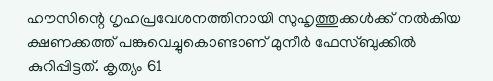ഹൗസിന്റെ ഗൃഹപ്രവേശനത്തിനായി സുഹൃത്തുക്കൾക്ക് നൽകിയ ക്ഷണക്കത്ത് പങ്കുവെച്ചുകൊണ്ടാണ് മുനീർ ഫേസ്ബുക്കിൽ കുറിപ്പിട്ടത്. കൃത്യം 61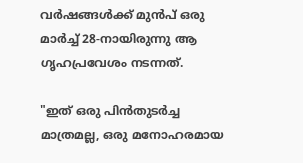വർഷങ്ങൾക്ക് മുൻപ് ഒരു മാർച്ച് 28-നായിരുന്നു ആ ഗൃഹപ്രവേശം നടന്നത്.

"ഇത് ഒരു പിൻതുടർച്ച മാത്രമല്ല, ഒരു മനോഹരമായ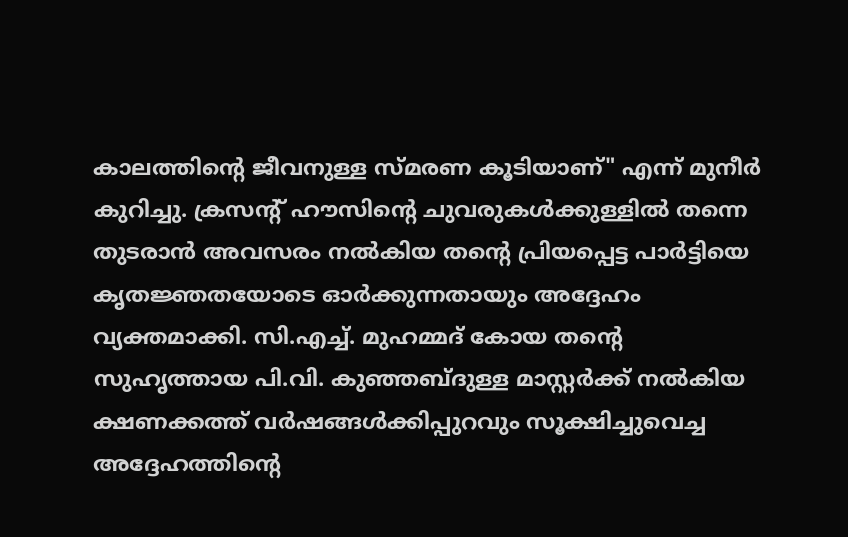കാലത്തിന്റെ ജീവനുള്ള സ്മരണ കൂടിയാണ്" എന്ന് മുനീർ കുറിച്ചു. ക്രസന്റ് ഹൗസിന്റെ ചുവരുകൾക്കുള്ളിൽ തന്നെ തുടരാൻ അവസരം നൽകിയ തന്റെ പ്രിയപ്പെട്ട പാർട്ടിയെ കൃതജ്ഞതയോടെ ഓർക്കുന്നതായും അദ്ദേഹം വ്യക്തമാക്കി. സി.എച്ച്. മുഹമ്മദ് കോയ തന്റെ സുഹൃത്തായ പി.വി. കുഞ്ഞബ്ദുള്ള മാസ്റ്റർക്ക് നൽകിയ ക്ഷണക്കത്ത് വർഷങ്ങൾക്കിപ്പുറവും സൂക്ഷിച്ചുവെച്ച അദ്ദേഹത്തിന്റെ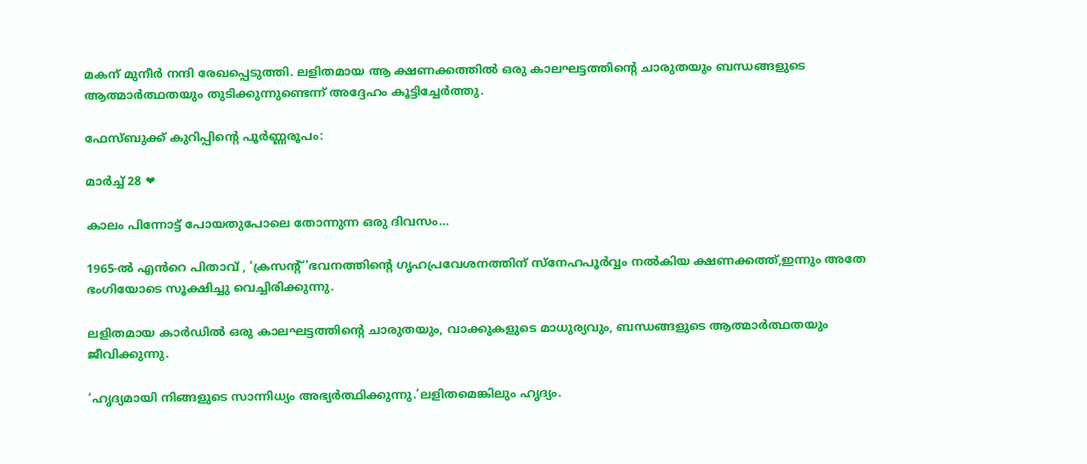മകന് മുനീർ നന്ദി രേഖപ്പെടുത്തി. ലളിതമായ ആ ക്ഷണക്കത്തിൽ ഒരു കാലഘട്ടത്തിന്റെ ചാരുതയും ബന്ധങ്ങളുടെ ആത്മാർത്ഥതയും തുടിക്കുന്നുണ്ടെന്ന് അദ്ദേഹം കൂട്ടിച്ചേർത്തു.

ഫേസ്ബുക്ക് കുറിപ്പിന്റെ പൂർണ്ണരൂപം:

മാർച്ച് 28 ❤

കാലം പിന്നോട്ട് പോയതുപോലെ തോന്നുന്ന ഒരു ദിവസം…

1965-ൽ എൻറെ പിതാവ് , ‘ക്രസന്റ്’ഭവനത്തിന്റെ ഗൃഹപ്രവേശനത്തിന് സ്നേഹപൂർവ്വം നൽകിയ ക്ഷണക്കത്ത്,ഇന്നും അതേ ഭംഗിയോടെ സൂക്ഷിച്ചു വെച്ചിരിക്കുന്നു.

ലളിതമായ കാർഡിൽ ഒരു കാലഘട്ടത്തിന്റെ ചാരുതയും, വാക്കുകളുടെ മാധുര്യവും, ബന്ധങ്ങളുടെ ആത്മാർത്ഥതയും ജീവിക്കുന്നു.

‘ഹൃദ്യമായി നിങ്ങളുടെ സാന്നിധ്യം അഭ്യർത്ഥിക്കുന്നു.’ലളിതമെങ്കിലും ഹൃദ്യം.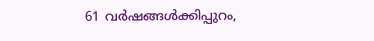61 വർഷങ്ങൾക്കിപ്പുറം,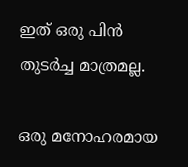ഇത് ഒരു പിൻ തുടർച്ച മാത്രമല്ല.

ഒരു മനോഹരമായ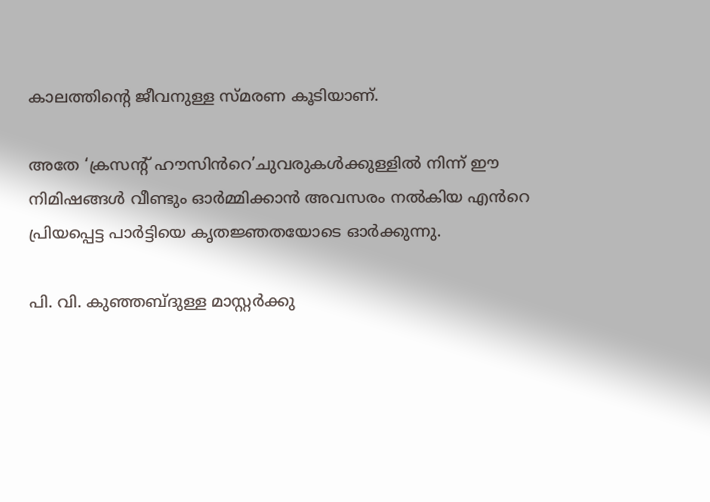കാലത്തിന്റെ ജീവനുള്ള സ്മരണ കൂടിയാണ്.

അതേ ‘ക്രസന്റ് ഹൗസിൻറെ’ചുവരുകൾക്കുള്ളിൽ നിന്ന് ഈ നിമിഷങ്ങൾ വീണ്ടും ഓർമ്മിക്കാൻ അവസരം നൽകിയ എൻറെ പ്രിയപ്പെട്ട പാർട്ടിയെ കൃതജ്ഞതയോടെ ഓർക്കുന്നു.

പി. വി. കുഞ്ഞബ്ദുള്ള മാസ്റ്റർക്കു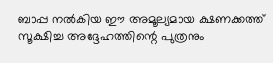ബാപ്പ നൽകിയ ഈ അമൂല്യമായ ക്ഷണക്കത്ത് സൂക്ഷിച്ച അദ്ദേഹത്തിന്റെ പുത്രനും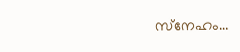സ്‌നേഹം…